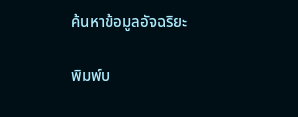ค้นหาข้อมูลอัจฉริยะ

พิมพ์บ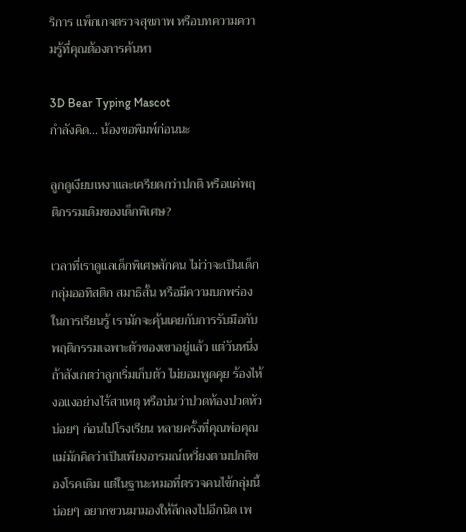ริการ แพ็กเกจตรวจสุขภาพ หรือบทความความรู้ที่คุณต้องการค้นหา

3D Bear Typing Mascot
กำลังคิด... น้องขอพิมพ์ก่อนนะ

ลูกดูเงียบเหงาและเครียดกว่าปกติ หรือแค่พฤติกรรมเดิมของเด็กพิเศษ?

เวลาที่เราดูแลเด็กพิเศษสักคน ไม่ว่าจะเป็นเด็กกลุ่มออทิสติก สมาธิสั้น หรือมีความบกพร่องในการเรียนรู้ เรามักจะคุ้นเคยกับการรับมือกับพฤติกรรมเฉพาะตัวของเขาอยู่แล้ว แต่วันหนึ่งถ้าสังเกตว่าลูกเริ่มเก็บตัว ไม่ยอมพูดคุย ร้องไห้งอแงอย่างไร้สาเหตุ หรือบ่นว่าปวดท้องปวดหัวบ่อยๆ ก่อนไปโรงเรียน หลายครั้งที่คุณพ่อคุณแม่มักคิดว่าเป็นเพียงอารมณ์เหวี่ยงตามปกติของโรคเดิม แต่ในฐานะหมอที่ตรวจคนไข้กลุ่มนี้บ่อยๆ อยากชวนมามองให้ลึกลงไปอีกนิด เพ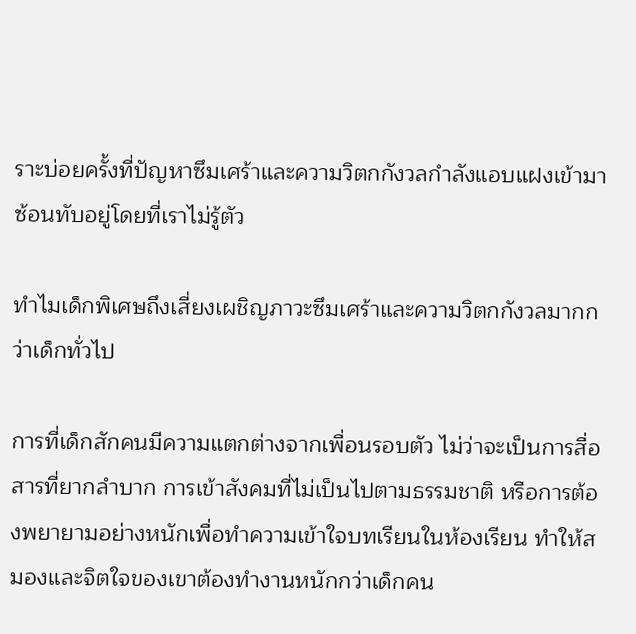ราะบ่อยครั้งที่ปัญหาซึมเศร้าและความวิตกกังวลกำลังแอบแฝงเข้ามาซ้อนทับอยู่โดยที่เราไม่รู้ตัว

ทำไมเด็กพิเศษถึงเสี่ยงเผชิญภาวะซึมเศร้าและความวิตกกังวลมากกว่าเด็กทั่วไป

การที่เด็กสักคนมีความแตกต่างจากเพื่อนรอบตัว ไม่ว่าจะเป็นการสื่อสารที่ยากลำบาก การเข้าสังคมที่ไม่เป็นไปตามธรรมชาติ หรือการต้องพยายามอย่างหนักเพื่อทำความเข้าใจบทเรียนในห้องเรียน ทำให้สมองและจิตใจของเขาต้องทำงานหนักกว่าเด็กคน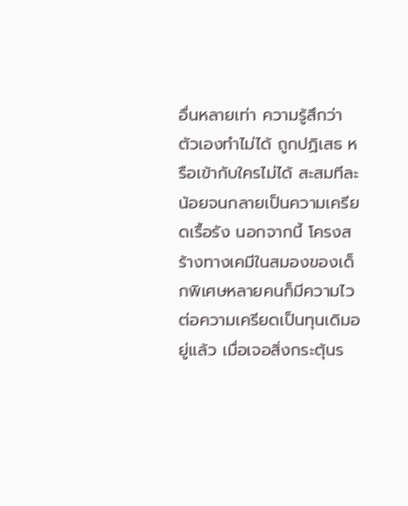อื่นหลายเท่า ความรู้สึกว่าตัวเองทำไม่ได้ ถูกปฏิเสธ หรือเข้ากับใครไม่ได้ สะสมทีละน้อยจนกลายเป็นความเครียดเรื้อรัง นอกจากนี้ โครงสร้างทางเคมีในสมองของเด็กพิเศษหลายคนก็มีความไวต่อความเครียดเป็นทุนเดิมอยู่แล้ว เมื่อเจอสิ่งกระตุ้นร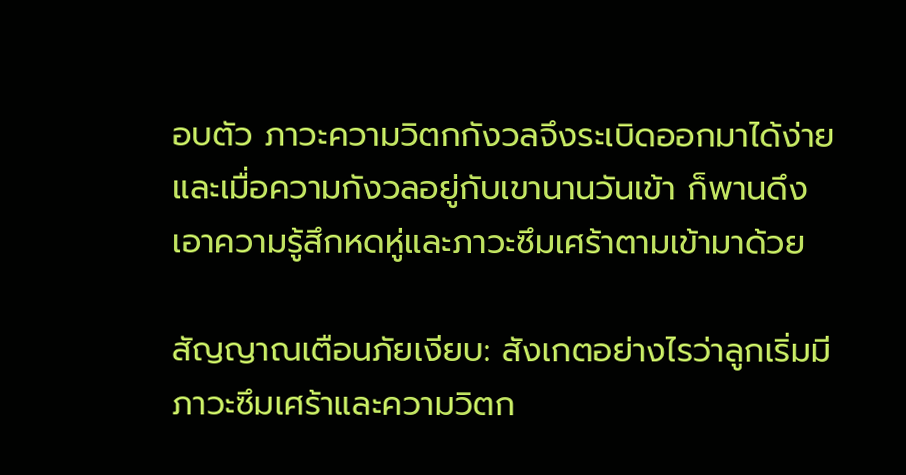อบตัว ภาวะความวิตกกังวลจึงระเบิดออกมาได้ง่าย และเมื่อความกังวลอยู่กับเขานานวันเข้า ก็พานดึงเอาความรู้สึกหดหู่และภาวะซึมเศร้าตามเข้ามาด้วย

สัญญาณเตือนภัยเงียบ: สังเกตอย่างไรว่าลูกเริ่มมีภาวะซึมเศร้าและความวิตก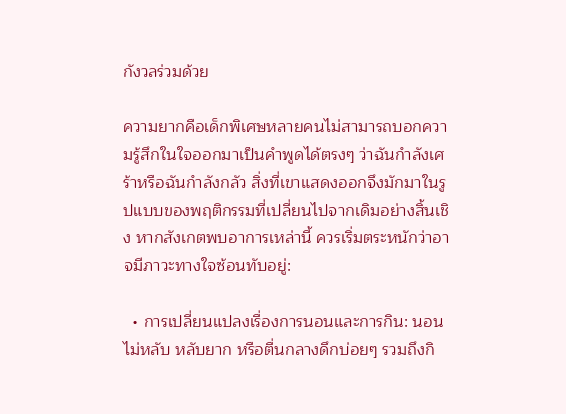กังวลร่วมด้วย

ความยากคือเด็กพิเศษหลายคนไม่สามารถบอกความรู้สึกในใจออกมาเป็นคำพูดได้ตรงๆ ว่าฉันกำลังเศร้าหรือฉันกำลังกลัว สิ่งที่เขาแสดงออกจึงมักมาในรูปแบบของพฤติกรรมที่เปลี่ยนไปจากเดิมอย่างสิ้นเชิง หากสังเกตพบอาการเหล่านี้ ควรเริ่มตระหนักว่าอาจมีภาวะทางใจซ้อนทับอยู่:

  • การเปลี่ยนแปลงเรื่องการนอนและการกิน: นอนไม่หลับ หลับยาก หรือตื่นกลางดึกบ่อยๆ รวมถึงกิ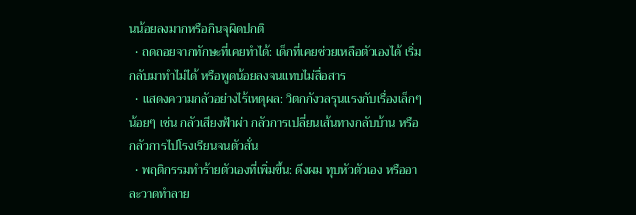นน้อยลงมากหรือกินจุผิดปกติ
  • ถดถอยจากทักษะที่เคยทำได้: เด็กที่เคยช่วยเหลือตัวเองได้ เริ่มกลับมาทำไม่ได้ หรือพูดน้อยลงจนแทบไม่สื่อสาร
  • แสดงความกลัวอย่างไร้เหตุผล: วิตกกังวลรุนแรงกับเรื่องเล็กๆ น้อยๆ เช่น กลัวเสียงฟ้าผ่า กลัวการเปลี่ยนเส้นทางกลับบ้าน หรือกลัวการไปโรงเรียนจนตัวสั่น
  • พฤติกรรมทำร้ายตัวเองที่เพิ่มขึ้น: ดึงผม ทุบหัวตัวเอง หรืออาละวาดทำลาย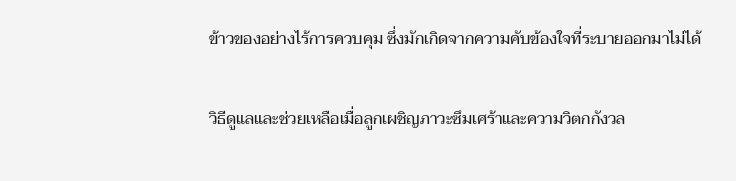ข้าวของอย่างไร้การควบคุม ซึ่งมักเกิดจากความคับข้องใจที่ระบายออกมาไม่ได้

วิธีดูแลและช่วยเหลือเมื่อลูกเผชิญภาวะซึมเศร้าและความวิตกกังวล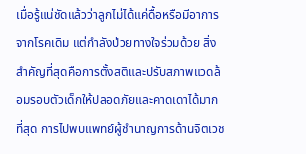เมื่อรู้แน่ชัดแล้วว่าลูกไม่ได้แค่ดื้อหรือมีอาการจากโรคเดิม แต่กำลังป่วยทางใจร่วมด้วย สิ่งสำคัญที่สุดคือการตั้งสติและปรับสภาพแวดล้อมรอบตัวเด็กให้ปลอดภัยและคาดเดาได้มากที่สุด การไปพบแพทย์ผู้ชำนาญการด้านจิตเวช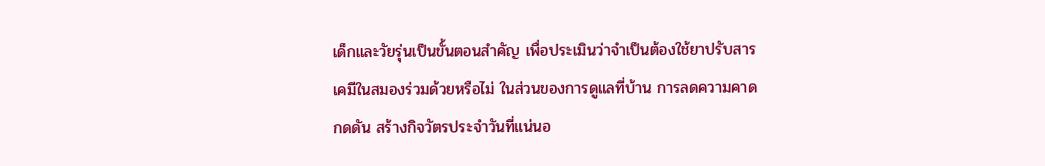เด็กและวัยรุ่นเป็นขั้นตอนสำคัญ เพื่อประเมินว่าจำเป็นต้องใช้ยาปรับสารเคมีในสมองร่วมด้วยหรือไม่ ในส่วนของการดูแลที่บ้าน การลดความคาดกดดัน สร้างกิจวัตรประจำวันที่แน่นอ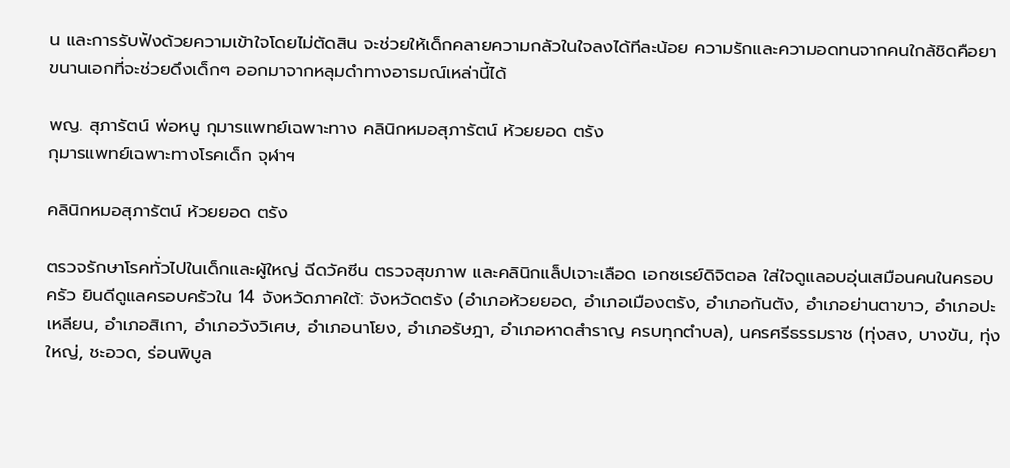น และการรับฟังด้วยความเข้าใจโดยไม่ตัดสิน จะช่วยให้เด็กคลายความกลัวในใจลงได้ทีละน้อย ความรักและความอดทนจากคนใกล้ชิดคือยาขนานเอกที่จะช่วยดึงเด็กๆ ออกมาจากหลุมดำทางอารมณ์เหล่านี้ได้

พญ. สุภารัตน์ พ่อหนู กุมารแพทย์เฉพาะทาง คลินิกหมอสุภารัตน์ ห้วยยอด ตรัง
กุมารแพทย์เฉพาะทางโรคเด็ก จุฬาฯ

คลินิกหมอสุภารัตน์ ห้วยยอด ตรัง

ตรวจรักษาโรคทั่วไปในเด็กและผู้ใหญ่ ฉีดวัคซีน ตรวจสุขภาพ และคลินิกแล็ปเจาะเลือด เอกซเรย์ดิจิตอล ใส่ใจดูแลอบอุ่นเสมือนคนในครอบครัว ยินดีดูแลครอบครัวใน 14 จังหวัดภาคใต้: จังหวัดตรัง (อำเภอห้วยยอด, อำเภอเมืองตรัง, อำเภอกันตัง, อำเภอย่านตาขาว, อำเภอปะเหลียน, อำเภอสิเกา, อำเภอวังวิเศษ, อำเภอนาโยง, อำเภอรัษฎา, อำเภอหาดสำราญ ครบทุกตำบล), นครศรีธรรมราช (ทุ่งสง, บางขัน, ทุ่งใหญ่, ชะอวด, ร่อนพิบูล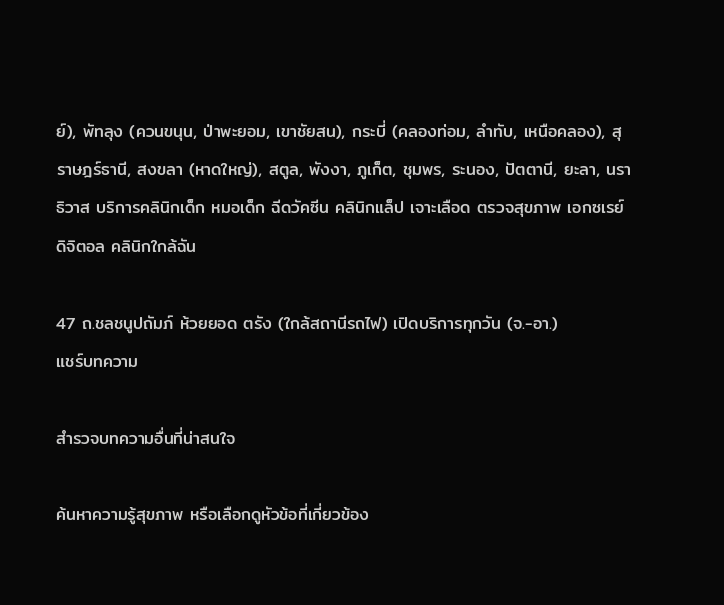ย์), พัทลุง (ควนขนุน, ป่าพะยอม, เขาชัยสน), กระบี่ (คลองท่อม, ลำทับ, เหนือคลอง), สุราษฎร์ธานี, สงขลา (หาดใหญ่), สตูล, พังงา, ภูเก็ต, ชุมพร, ระนอง, ปัตตานี, ยะลา, นราธิวาส บริการคลินิกเด็ก หมอเด็ก ฉีดวัคซีน คลินิกแล็ป เจาะเลือด ตรวจสุขภาพ เอกซเรย์ดิจิตอล คลินิกใกล้ฉัน

47 ถ.ชลชนูปถัมภ์ ห้วยยอด ตรัง (ใกล้สถานีรถไฟ) เปิดบริการทุกวัน (จ.-อา.)
แชร์บทความ

สำรวจบทความอื่นที่น่าสนใจ

ค้นหาความรู้สุขภาพ หรือเลือกดูหัวข้อที่เกี่ยวข้อง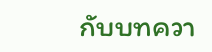กับบทควา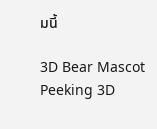มนี้

3D Bear Mascot Peeking 3D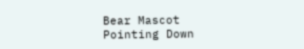Bear Mascot Pointing Down